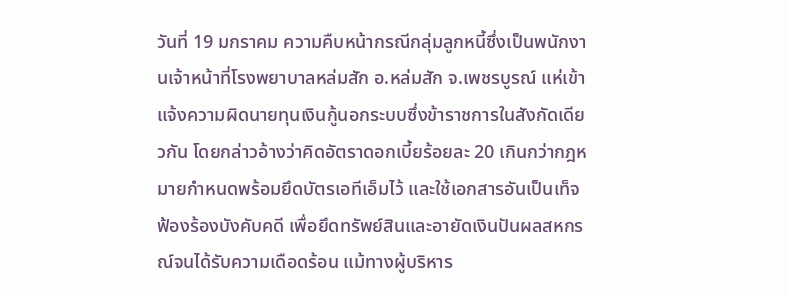วันที่ 19 มกราคม ความคืบหน้ากรณีกลุ่มลูกหนี้ซึ่งเป็นพนักงานเจ้าหน้าที่โรงพยาบาลหล่มสัก อ.หล่มสัก จ.เพชรบูรณ์ แห่เข้าแจ้งความผิดนายทุนเงินกู้นอกระบบซึ่งข้าราชการในสังกัดเดียวกัน โดยกล่าวอ้างว่าคิดอัตราดอกเบี้ยร้อยละ 20 เกินกว่ากฎหมายกำหนดพร้อมยึดบัตรเอทีเอ็มไว้ และใช้เอกสารอันเป็นเท็จฟ้องร้องบังคับคดี เพื่อยึดทรัพย์สินและอายัดเงินปันผลสหกรณ์จนได้รับความเดือดร้อน แม้ทางผู้บริหาร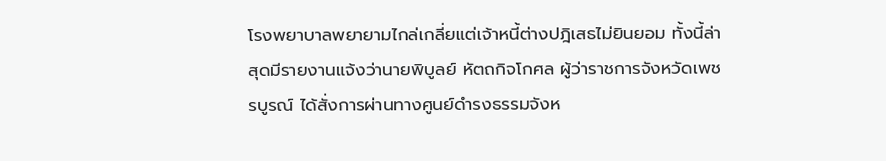โรงพยาบาลพยายามไกล่เกลี่ยแต่เจ้าหนี้ต่างปฎิเสธไม่ยินยอม ทั้งนี้ล่าสุดมีรายงานแจ้งว่านายพิบูลย์ หัตถกิจโกศล ผู้ว่าราชการจังหวัดเพชรบูรณ์ ได้สั่งการผ่านทางศูนย์ดำรงธรรมจังห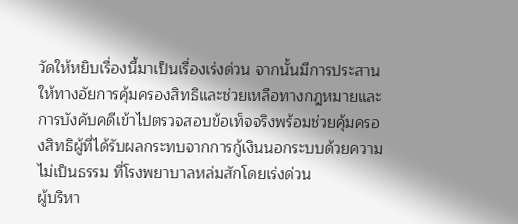วัดให้หยิบเรื่องนี้มาเป็นเรื่องเร่งด่วน จากนั้นมีการประสานให้ทางอัยการคุ้มครองสิทธิและช่วยเหลือทางกฎหมายและการบังคับคดีเข้าไปตรวจสอบข้อเท็จจริงพร้อมช่วยคุ้มครองสิทธิผู้ที่ได้รับผลกระทบจากการกู้เงินนอกระบบด้วยความไม่เป็นธรรม ที่โรงพยาบาลหล่มสักโดยเร่งด่วน
ผู้บริหา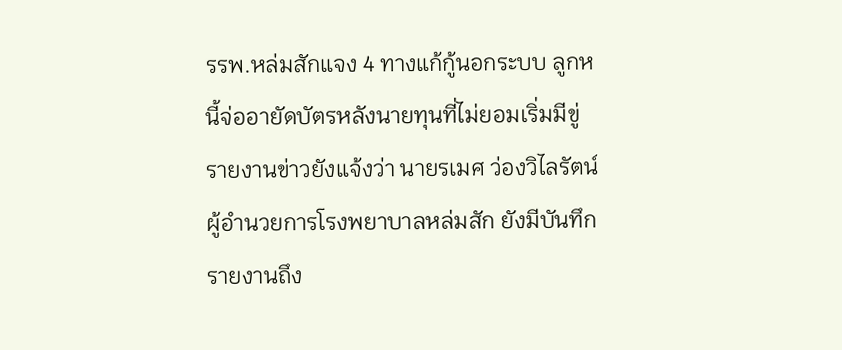รรพ.หล่มสักแจง 4 ทางแก้กู้นอกระบบ ลูกหนี้จ่ออายัดบัตรหลังนายทุนที่ไม่ยอมเริ่มมีขู่
รายงานข่าวยังแจ้งว่า นายรเมศ ว่องวิไลรัตน์ ผู้อำนวยการโรงพยาบาลหล่มสัก ยังมีบันทึกรายงานถึง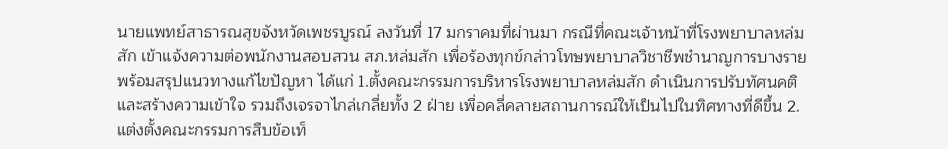นายแพทย์สาธารณสุขจังหวัดเพชรบูรณ์ ลงวันที่ 17 มกราคมที่ผ่านมา กรณีที่คณะเจ้าหน้าที่โรงพยาบาลหล่มสัก เข้าแจ้งความต่อพนักงานสอบสวน สภ.หล่มสัก เพื่อร้องทุกข์กล่าวโทษพยาบาลวิชาชีพชำนาญการบางราย พร้อมสรุปแนวทางแก้ไขปัญหา ได้แก่ 1.ตั้งคณะกรรมการบริหารโรงพยาบาลหล่มสัก ดำเนินการปรับทัศนคติและสร้างความเข้าใจ รวมถึงเจรจาไกล่เกลี่ยทั้ง 2 ฝ่าย เพื่อคลี่คลายสถานการณ์ให้เป็นไปในทิศทางที่ดีขึ้น 2.แต่งตั้งคณะกรรมการสืบข้อเท็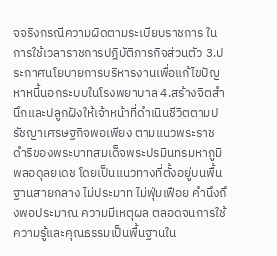จจริงกรณีความผิดตามระเบียบราชการ ในการใช้เวลาราชการปฎิบัติภารกิจส่วนตัว 3.ประกาศนโยบายการบริหารงานเพื่อแก้ไขปัญหาหนี้นอกระบบในโรงพยาบาล 4.สร้างจิตสำนึกและปลูกฝังให้เจ้าหน้าที่ดำเนินชีวิตตามปรัชญาเศรษฐกิจพอเพียง ตามแนวพระราชดำริของพระบาทสมเด็จพระปรมินทรมหาภูมิพลอดุลยเดช โดยเป็นแนวทางที่ตั้งอยู่บนพื้นฐานสายกลาง ไม่ประมาท ไม่ฟุ่มเฟือย คำนึงถึงพอประมาณ ความมีเหตุผล ตลอดจนการใช้ความรู้และคุณธรรมเป็นพื้นฐานใน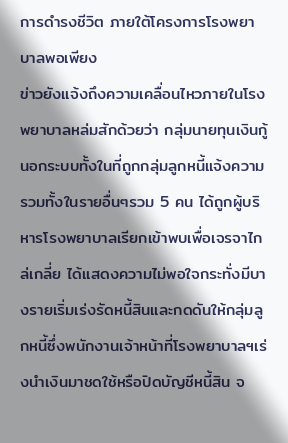การดำรงชีวิต ภายใต้โครงการโรงพยาบาลพอเพียง
ข่าวยังแจ้งถึงความเคลื่อนไหวภายในโรงพยาบาลหล่มสักด้วยว่า กลุ่มนายทุนเงินกู้นอกระบบทั้งในที่ถูกกลุ่มลูกหนี้แจ้งความรวมทั้งในรายอื่นๆรวม 5 คน ได้ถูกผู้บริหารโรงพยาบาลเรียกเข้าพบเพื่อเจรจาไกล่เกลี่ย ได้แสดงความไม่พอใจกระทั่งมีบางรายเริ่มเร่งรัดหนี้สินและกดดันให้กลุ่มลูกหนี้ซึ่งพนักงานเจ้าหน้าที่โรงพยาบาลฯเร่งนำเงินมาชดใช้หรือปิดบัญชีหนี้สิน จ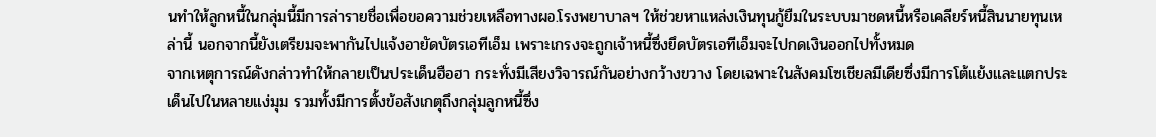นทำให้ลูกหนี้ในกลุ่มนี้มีการล่ารายชื่อเพื่อขอความช่วยเหลือทางผอ.โรงพยาบาลฯ ให้ช่วยหาแหล่งเงินทุนกู้ยืมในระบบมาชดหนี้หรือเคลียร์หนี้สินนายทุนเหล่านี้ นอกจากนี้ยังเตรียมจะพากันไปแจ้งอายัดบัตรเอทีเอ็ม เพราะเกรงจะถูกเจ้าหนี้ซึ่งยึดบัตรเอทีเอ็มจะไปกดเงินออกไปทั้งหมด
จากเหตุการณ์ดังกล่าวทำให้กลายเป็นประเด็นฮือฮา กระทั่งมีเสียงวิจารณ์กันอย่างกว้างขวาง โดยเฉพาะในสังคมโซเชียลมีเดียซึ่งมีการโต้แย้งและแตกประเด็นไปในหลายแง่มุม รวมทั้งมีการตั้งข้อสังเกตุถึงกลุ่มลูกหนี้ซึ่ง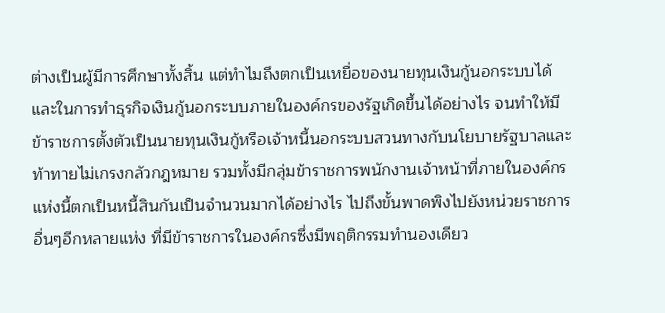ต่างเป็นผู้มีการศึกษาทั้งสิ้น แต่ทำไมถึงตกเป็นเหยื่อของนายทุนเงินกู้นอกระบบได้ และในการทำธุรกิจเงินกู้นอกระบบภายในองค์กรของรัฐเกิดขึ้นได้อย่างไร จนทำให้มีข้าราชการตั้งตัวเป็นนายทุนเงินกู้หรือเจ้าหนี้นอกระบบสวนทางกับนโยบายรัฐบาลและท้าทายไม่เกรงกลัวกฎหมาย รวมทั้งมีกลุ่มข้าราชการพนักงานเจ้าหน้าที่ภายในองค์กรแห่งนี้ตกเป็นหนี้สินกันเป็นจำนวนมากได้อย่างไร ไปถึงขั้นพาดพิงไปยังหน่วยราชการอื่นๆอีกหลายแห่ง ที่มีข้าราชการในองค์กรซึ่งมีพฤติกรรมทำนองเดียว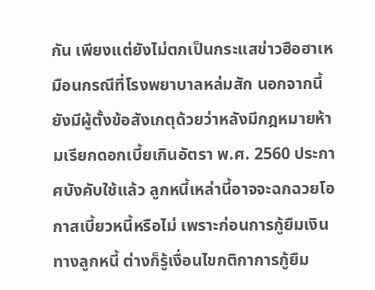กัน เพียงแต่ยังไม่ตกเป็นกระแสข่าวฮือฮาเหมือนกรณีที่โรงพยาบาลหล่มสัก นอกจากนี้ยังมีผู้ตั้งข้อสังเกตุด้วยว่าหลังมีกฎหมายห้ามเรียกดอกเบี้ยเกินอัตรา พ.ศ. 2560 ประกาศบังคับใช้แล้ว ลูกหนี้เหล่านี้อาจจะฉกฉวยโอกาสเบี้ยวหนี้หรือไม่ เพราะก่อนการกู้ยืมเงินทางลูกหนี้ ต่างก็รู้เงื่อนไขกติกาการกู้ยืม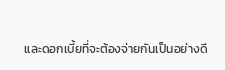และดอกเบี้ยที่จะต้องจ่ายกันเป็นอย่างดี